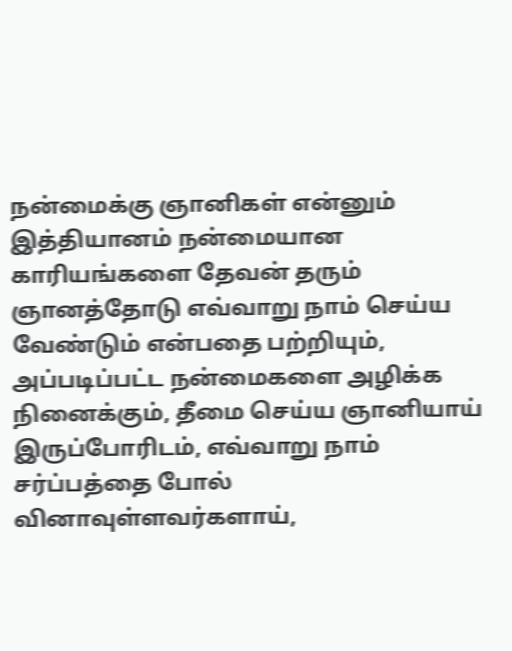நன்மைக்கு ஞானிகள் என்னும் இத்தியானம் நன்மையான காரியங்களை தேவன் தரும் ஞானத்தோடு எவ்வாறு நாம் செய்ய வேண்டும் என்பதை பற்றியும், அப்படிப்பட்ட நன்மைகளை அழிக்க நினைக்கும், தீமை செய்ய ஞானியாய் இருப்போரிடம், எவ்வாறு நாம் சர்ப்பத்தை போல் வினாவுள்ளவர்களாய்,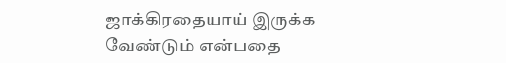ஜாக்கிரதையாய் இருக்க வேண்டும் என்பதை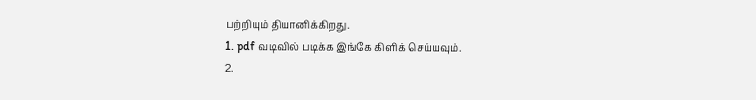பற்றியும் தியானிக்கிறது.
1. pdf வடிவில் படிக்க இங்கே கிளிக் செய்யவும்.
2.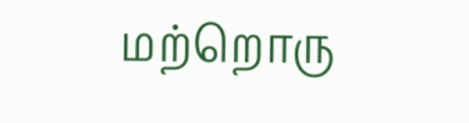மற்றொரு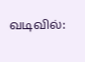வடிவில்: